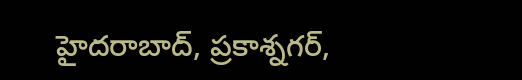హైదరాబాద్, ప్రకాశ్నగర్,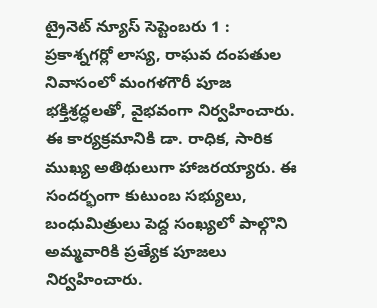ట్రైనెట్ న్యూస్ సెప్టెంబరు 1 :
ప్రకాశ్నగర్లో లాస్య, రాఘవ దంపతుల నివాసంలో మంగళగౌరీ పూజ భక్తిశ్రద్ధలతో, వైభవంగా నిర్వహించారు. ఈ కార్యక్రమానికి డా. రాధిక, సారిక ముఖ్య అతిథులుగా హాజరయ్యారు. ఈ సందర్భంగా కుటుంబ సభ్యులు, బంధుమిత్రులు పెద్ద సంఖ్యలో పాల్గొని అమ్మవారికి ప్రత్యేక పూజలు నిర్వహించారు.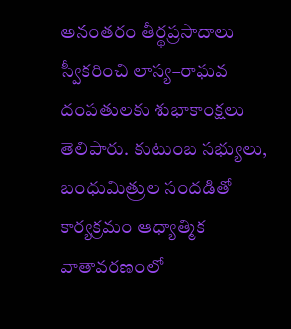అనంతరం తీర్థప్రసాదాలు స్వీకరించి లాస్య–రాఘవ దంపతులకు శుభాకాంక్షలు తెలిపారు. కుటుంబ సభ్యులు, బంధుమిత్రుల సందడితో కార్యక్రమం ఆధ్యాత్మిక వాతావరణంలో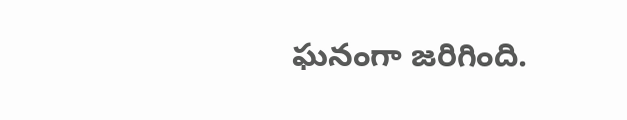ఘనంగా జరిగింది.